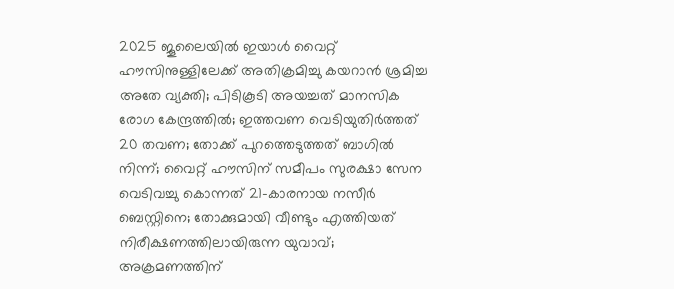2025 ജൂലൈയില്‍ ഇയാള്‍ വൈറ്റ് ഹൗസിനുള്ളിലേക്ക് അതിക്രമിച്ചു കയറാന്‍ ശ്രമിച്ച അതേ വ്യക്തി; പിടികൂടി അയച്ചത് മാനസിക രോഗ കേന്ദ്രത്തില്‍; ഇത്തവണ വെടിയുതിര്‍ത്തത് 20 തവണ; തോക്ക് പുറത്തെടുത്തത് ബാഗില്‍ നിന്ന്; വൈറ്റ് ഹൗസിന് സമീപം സുരക്ഷാ സേന വെടിവച്ചു കൊന്നത് 21-കാരനായ നസീര്‍ ബെസ്റ്റിനെ; തോക്കുമായി വീണ്ടും എത്തിയത് നിരീക്ഷണത്തിലായിരുന്ന യുവാവ്; അക്രമണത്തിന്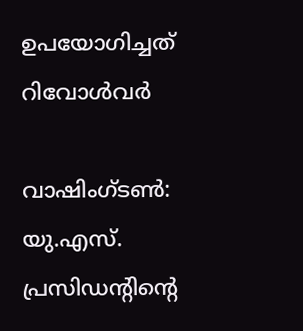ഉപയോഗിച്ചത് റിവോള്‍വര്‍

വാഷിംഗ്ടണ്‍: യു.എസ്. പ്രസിഡന്റിന്റെ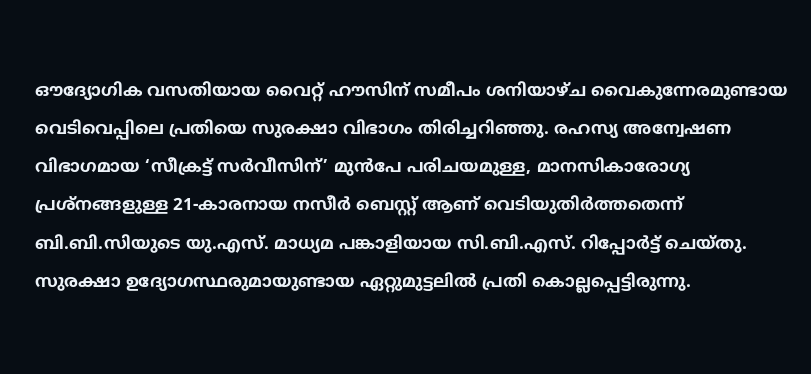ഔദ്യോഗിക വസതിയായ വൈറ്റ് ഹൗസിന് സമീപം ശനിയാഴ്ച വൈകുന്നേരമുണ്ടായ വെടിവെപ്പിലെ പ്രതിയെ സുരക്ഷാ വിഭാഗം തിരിച്ചറിഞ്ഞു. രഹസ്യ അന്വേഷണ വിഭാഗമായ ‘സീക്രട്ട് സര്‍വീസിന്’ മുന്‍പേ പരിചയമുള്ള, മാനസികാരോഗ്യ പ്രശ്‌നങ്ങളുള്ള 21-കാരനായ നസീര്‍ ബെസ്റ്റ് ആണ് വെടിയുതിര്‍ത്തതെന്ന് ബി.ബി.സിയുടെ യു.എസ്. മാധ്യമ പങ്കാളിയായ സി.ബി.എസ്. റിപ്പോര്‍ട്ട് ചെയ്തു. സുരക്ഷാ ഉദ്യോഗസ്ഥരുമായുണ്ടായ ഏറ്റുമുട്ടലില്‍ പ്രതി കൊല്ലപ്പെട്ടിരുന്നു.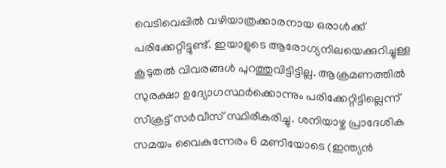വെടിവെപ്പില്‍ വഴിയാത്രക്കാരനായ ഒരാള്‍ക്ക് പരിക്കേറ്റിട്ടുണ്ട്. ഇയാളുടെ ആരോഗ്യനിലയെക്കുറിച്ചുള്ള കൂടുതല്‍ വിവരങ്ങള്‍ പുറത്തുവിട്ടിട്ടില്ല. ആക്രമണത്തില്‍ സുരക്ഷാ ഉദ്യോഗസ്ഥര്‍ക്കൊന്നും പരിക്കേറ്റിട്ടില്ലെന്ന് സീക്രട്ട് സര്‍വീസ് സ്ഥിരീകരിച്ചു. ശനിയാഴ്ച പ്രാദേശിക സമയം വൈകുന്നേരം 6 മണിയോടെ (ഇന്ത്യന്‍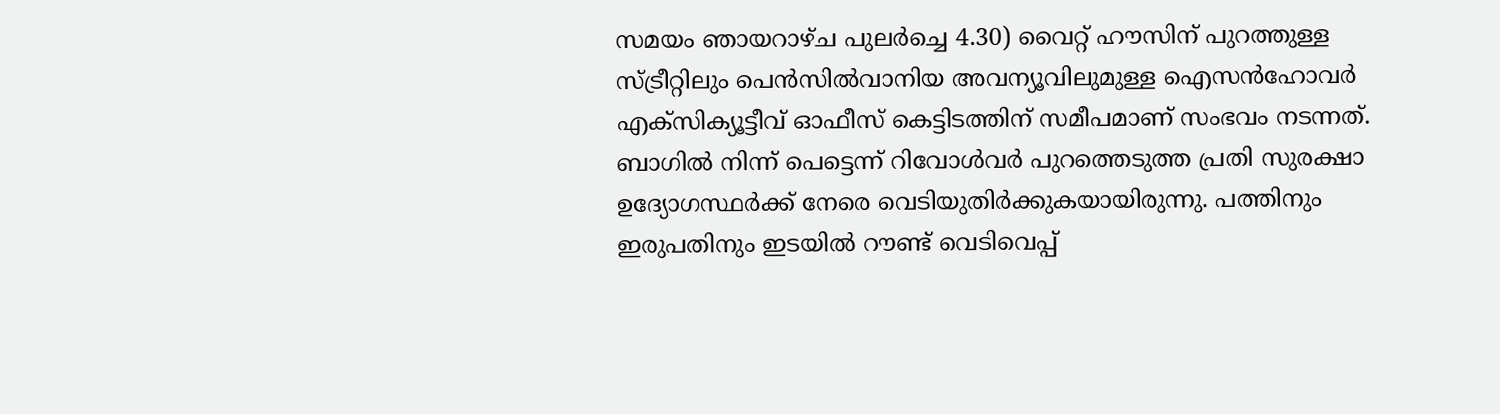സമയം ഞായറാഴ്ച പുലര്‍ച്ചെ 4.30) വൈറ്റ് ഹൗസിന് പുറത്തുള്ള സ്ട്രീറ്റിലും പെന്‍സില്‍വാനിയ അവന്യൂവിലുമുള്ള ഐസന്‍ഹോവര്‍ എക്‌സിക്യൂട്ടീവ് ഓഫീസ് കെട്ടിടത്തിന് സമീപമാണ് സംഭവം നടന്നത്.
ബാഗില്‍ നിന്ന് പെട്ടെന്ന് റിവോള്‍വര്‍ പുറത്തെടുത്ത പ്രതി സുരക്ഷാ ഉദ്യോഗസ്ഥര്‍ക്ക് നേരെ വെടിയുതിര്‍ക്കുകയായിരുന്നു. പത്തിനും ഇരുപതിനും ഇടയില്‍ റൗണ്ട് വെടിവെപ്പ്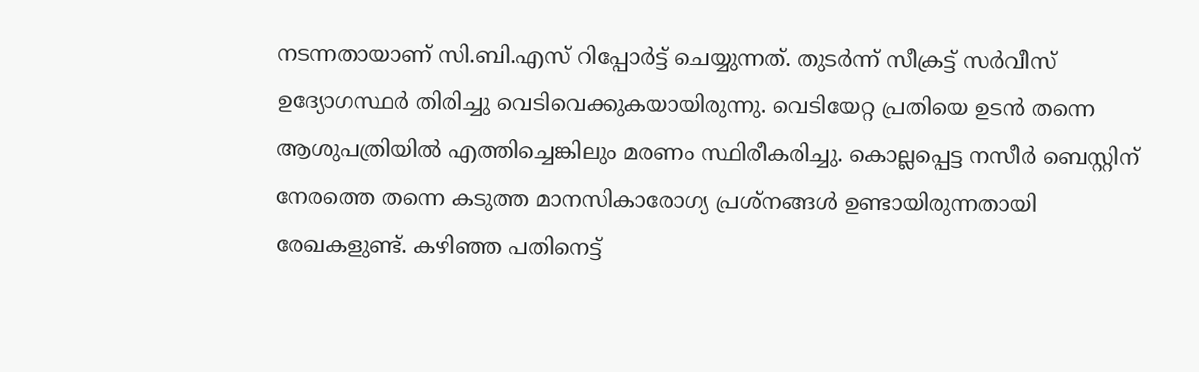നടന്നതായാണ് സി.ബി.എസ് റിപ്പോര്‍ട്ട് ചെയ്യുന്നത്. തുടര്‍ന്ന് സീക്രട്ട് സര്‍വീസ് ഉദ്യോഗസ്ഥര്‍ തിരിച്ചു വെടിവെക്കുകയായിരുന്നു. വെടിയേറ്റ പ്രതിയെ ഉടന്‍ തന്നെ ആശുപത്രിയില്‍ എത്തിച്ചെങ്കിലും മരണം സ്ഥിരീകരിച്ചു. കൊല്ലപ്പെട്ട നസീര്‍ ബെസ്റ്റിന് നേരത്തെ തന്നെ കടുത്ത മാനസികാരോഗ്യ പ്രശ്‌നങ്ങള്‍ ഉണ്ടായിരുന്നതായി രേഖകളുണ്ട്. കഴിഞ്ഞ പതിനെട്ട്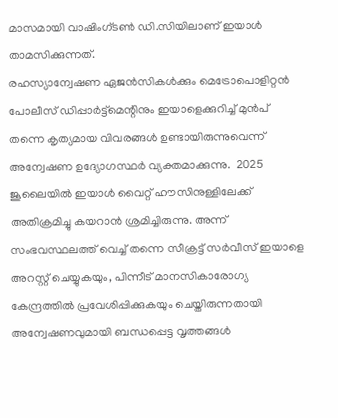മാസമായി വാഷിംഗ്ടണ്‍ ഡി.സിയിലാണ് ഇയാള്‍ താമസിക്കുന്നത്.
രഹസ്യാന്വേഷണ ഏജന്‍സികള്‍ക്കും മെട്രോപൊളിറ്റന്‍ പോലീസ് ഡിപ്പാര്‍ട്ട്‌മെന്റിനും ഇയാളെക്കുറിച്ച് മുന്‍പ് തന്നെ കൃത്യമായ വിവരങ്ങള്‍ ഉണ്ടായിരുന്നുവെന്ന് അന്വേഷണ ഉദ്യോഗസ്ഥര്‍ വ്യക്തമാക്കുന്നു.  2025 ജൂലൈയില്‍ ഇയാള്‍ വൈറ്റ് ഹൗസിനുള്ളിലേക്ക് അതിക്രമിച്ചു കയറാന്‍ ശ്രമിച്ചിരുന്നു. അന്ന് സംഭവസ്ഥലത്ത് വെച്ച് തന്നെ സീക്രട്ട് സര്‍വീസ് ഇയാളെ അറസ്റ്റ് ചെയ്യുകയും, പിന്നീട് മാനസികാരോഗ്യ കേന്ദ്രത്തില്‍ പ്രവേശിപ്പിക്കുകയും ചെയ്തിരുന്നതായി അന്വേഷണവുമായി ബന്ധപ്പെട്ട വൃത്തങ്ങള്‍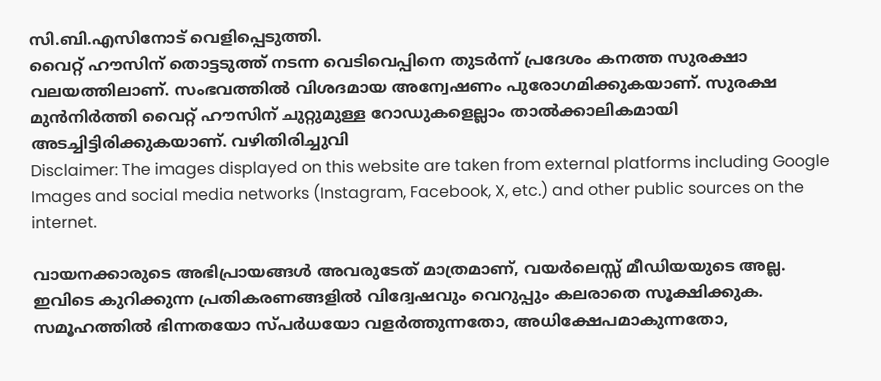സി.ബി.എസിനോട് വെളിപ്പെടുത്തി.
വൈറ്റ് ഹൗസിന് തൊട്ടടുത്ത് നടന്ന വെടിവെപ്പിനെ തുടര്‍ന്ന് പ്രദേശം കനത്ത സുരക്ഷാ വലയത്തിലാണ്. സംഭവത്തില്‍ വിശദമായ അന്വേഷണം പുരോഗമിക്കുകയാണ്. സുരക്ഷ മുന്‍നിര്‍ത്തി വൈറ്റ് ഹൗസിന് ചുറ്റുമുള്ള റോഡുകളെല്ലാം താല്‍ക്കാലികമായി അടച്ചിട്ടിരിക്കുകയാണ്. വഴിതിരിച്ചുവി
Disclaimer: The images displayed on this website are taken from external platforms including Google Images and social media networks (Instagram, Facebook, X, etc.) and other public sources on the internet.

വായനക്കാരുടെ അഭിപ്രായങ്ങള്‍ അവരുടേത് മാത്രമാണ്, വയർലെസ്സ് മീഡിയയുടെ അല്ല. ഇവിടെ കുറിക്കുന്ന പ്രതികരണങ്ങളിൽ വിദ്വേഷവും വെറുപ്പും കലരാതെ സൂക്ഷിക്കുക. സമൂഹത്തിൽ ഭിന്നതയോ സ്‌പർധയോ വളർത്തുന്നതോ, അധിക്ഷേപമാകുന്നതോ,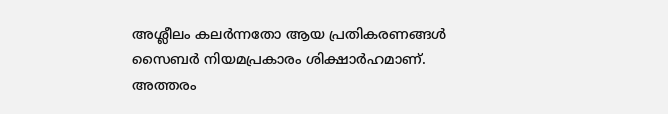അശ്ലീലം കലർന്നതോ ആയ പ്രതികരണങ്ങൾ സൈബർ നിയമപ്രകാരം ശിക്ഷാർഹമാണ്. അത്തരം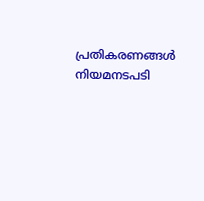പ്രതികരണങ്ങൾ നിയമനടപടി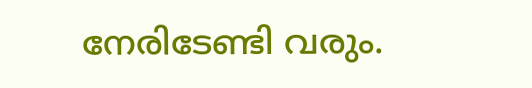നേരിടേണ്ടി വരും.